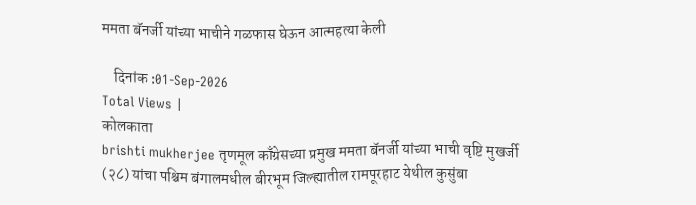ममता बॅनर्जी यांच्या भाचीने गळफास घेऊन आत्महत्या केली

    दिनांक :01-Sep-2026
Total Views |
कोलकाता
brishti mukherjee तृणमूल काँग्रेसच्या प्रमुख ममता बॅनर्जी यांच्या भाची वृष्टि मुखर्जी (२८) यांचा पश्चिम बंगालमधील बीरभूम जिल्ह्यातील रामपूरहाट येथील कुसुंबा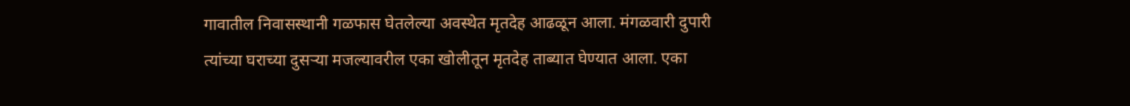गावातील निवासस्थानी गळफास घेतलेल्या अवस्थेत मृतदेह आढळून आला. मंगळवारी दुपारी त्यांच्या घराच्या दुसऱ्या मजल्यावरील एका खोलीतून मृतदेह ताब्यात घेण्यात आला. एका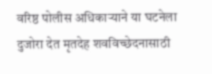वरिष्ठ पोलीस अधिकाऱ्याने या घटनेला दुजोरा देत मृतदेह शवविच्छेदनासाठी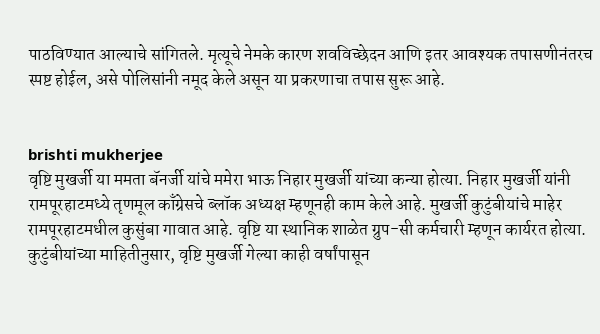पाठविण्यात आल्याचे सांगितले. मृत्यूचे नेमके कारण शवविच्छेदन आणि इतर आवश्यक तपासणीनंतरच स्पष्ट होईल, असे पोलिसांनी नमूद केले असून या प्रकरणाचा तपास सुरू आहे.


brishti mukherjee
वृष्टि मुखर्जी या ममता बॅनर्जी यांचे ममेरा भाऊ निहार मुखर्जी यांच्या कन्या होत्या. निहार मुखर्जी यांनी रामपूरहाटमध्ये तृणमूल काँग्रेसचे ब्लॉक अध्यक्ष म्हणूनही काम केले आहे. मुखर्जी कुटुंबीयांचे माहेर रामपूरहाटमधील कुसुंबा गावात आहे. वृष्टि या स्थानिक शाळेत ग्रुप-सी कर्मचारी म्हणून कार्यरत होत्या.
कुटुंबीयांच्या माहितीनुसार, वृष्टि मुखर्जी गेल्या काही वर्षांपासून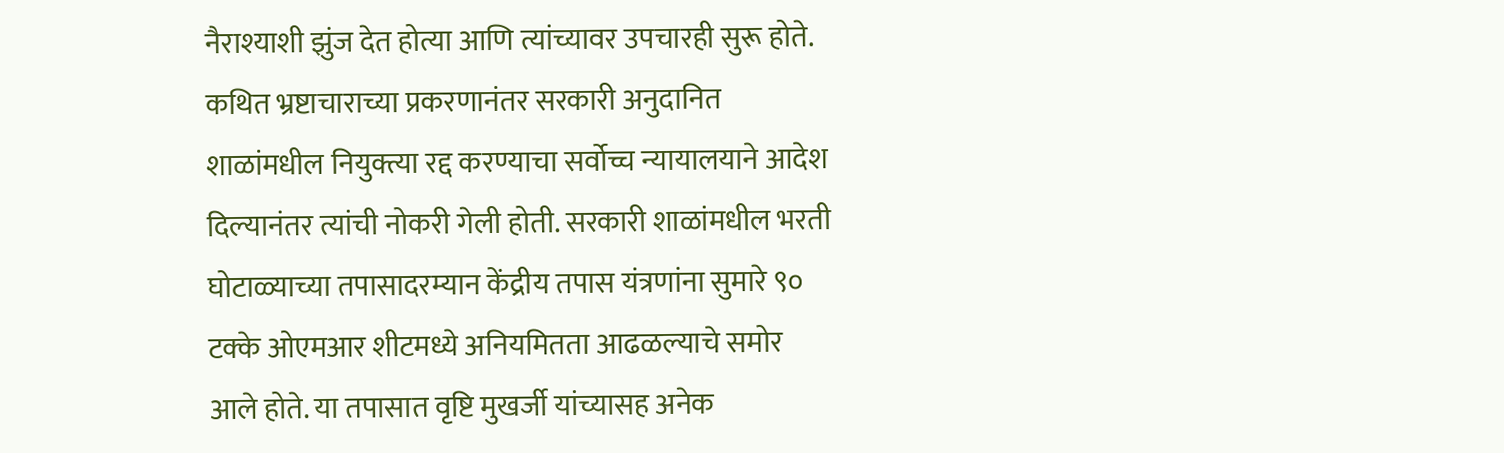नैराश्याशी झुंज देत होत्या आणि त्यांच्यावर उपचारही सुरू होते. कथित भ्रष्टाचाराच्या प्रकरणानंतर सरकारी अनुदानित शाळांमधील नियुक्त्या रद्द करण्याचा सर्वोच्च न्यायालयाने आदेश दिल्यानंतर त्यांची नोकरी गेली होती. सरकारी शाळांमधील भरती घोटाळ्याच्या तपासादरम्यान केंद्रीय तपास यंत्रणांना सुमारे ९० टक्के ओएमआर शीटमध्ये अनियमितता आढळल्याचे समोर आले होते. या तपासात वृष्टि मुखर्जी यांच्यासह अनेक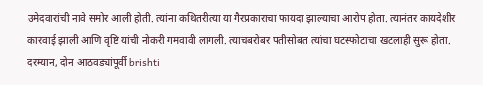उमेदवारांची नावे समोर आली होती. त्यांना कथितरीत्या या गैरप्रकाराचा फायदा झाल्याचा आरोप होता. त्यानंतर कायदेशीर कारवाई झाली आणि वृष्टि यांची नोकरी गमवावी लागली. त्याचबरोबर पतीसोबत त्यांचा घटस्फोटाचा खटलाही सुरू होता.
दरम्यान, दोन आठवड्यांपूर्वी brishti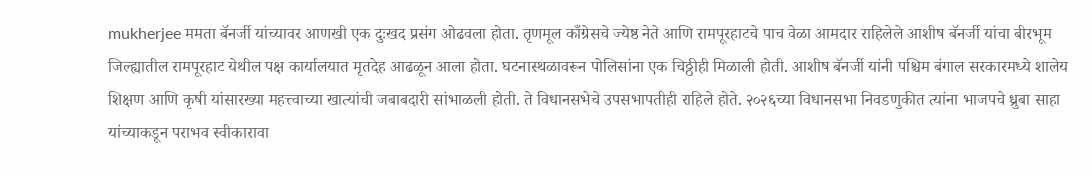mukherjee ममता बॅनर्जी यांच्यावर आणखी एक दुःखद प्रसंग ओढवला होता. तृणमूल काँग्रेसचे ज्येष्ठ नेते आणि रामपूरहाटचे पाच वेळा आमदार राहिलेले आशीष बॅनर्जी यांचा बीरभूम जिल्ह्यातील रामपूरहाट येथील पक्ष कार्यालयात मृतदेह आढळून आला होता. घटनास्थळावरून पोलिसांना एक चिठ्ठीही मिळाली होती. आशीष बॅनर्जी यांनी पश्चिम बंगाल सरकारमध्ये शालेय शिक्षण आणि कृषी यांसारख्या महत्त्वाच्या खात्यांची जबाबदारी सांभाळली होती. ते विधानसभेचे उपसभापतीही राहिले होते. २०२६च्या विधानसभा निवडणुकीत त्यांना भाजपचे ध्रुबा साहा यांच्याकडून पराभव स्वीकारावा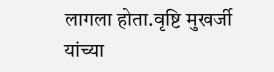लागला होता.वृष्टि मुखर्जी यांच्या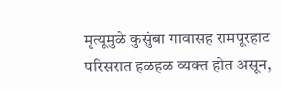मृत्यूमुळे कुसुंबा गावासह रामपूरहाट परिसरात हळहळ व्यक्त होत असून,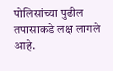पोलिसांच्या पुढील तपासाकडे लक्ष लागले आहे.